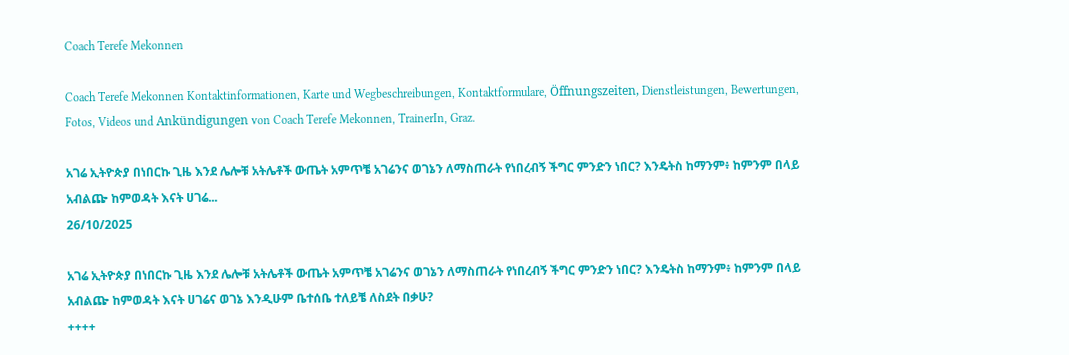Coach Terefe Mekonnen

Coach Terefe Mekonnen Kontaktinformationen, Karte und Wegbeschreibungen, Kontaktformulare, Öffnungszeiten, Dienstleistungen, Bewertungen, Fotos, Videos und Ankündigungen von Coach Terefe Mekonnen, TrainerIn, Graz.

አገሬ ኢትዮጵያ በነበርኩ ጊዜ እንደ ሌሎቹ አትሌቶች ውጤት አምጥቼ አገሬንና ወገኔን ለማስጠራት የነበረብኝ ችግር ምንድን ነበር? እንዴትስ ከማንም፥ ከምንም በላይ አብልጬ ከምወዳት እናት ሀገሬ...
26/10/2025

አገሬ ኢትዮጵያ በነበርኩ ጊዜ እንደ ሌሎቹ አትሌቶች ውጤት አምጥቼ አገሬንና ወገኔን ለማስጠራት የነበረብኝ ችግር ምንድን ነበር? እንዴትስ ከማንም፥ ከምንም በላይ አብልጬ ከምወዳት እናት ሀገሬና ወገኔ እንዲሁም ቤተሰቤ ተለይቼ ለስደት በቃሁ?
++++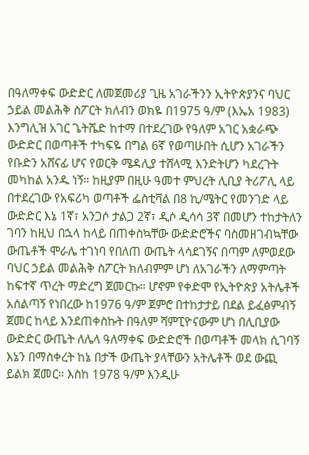በዓለማቀፍ ውድድር ለመጀመሪያ ጊዜ አገራችንን ኢትዮጵያንና ባህር ኃይል መልሕቅ ስፖርት ክለብን ወክዬ በ1975 ዓ/ም (እኤአ 1983) እንግሊዝ አገር ጌትሼድ ከተማ በተደረገው የዓለም አገር አቋራጭ ውድድር በወጣቶች ተካፍዬ በግል 6ኛ የወጣሁበት ሲሆን አገራችን የቡድን አሸናፊ ሆና የወርቅ ሜዳሊያ ተሸላሚ እንድትሆን ካደረጉት መካከል አንዱ ነኝ። ከዚያም በዚሁ ዓመተ ምህረት ሊቢያ ትሪፖሊ ላይ በተደረገው የአፍሪካ ወጣቶች ፌስቲቫል በ8 ኪ/ሜትር የመንገድ ላይ ውድድር እኔ 1ኛ፣ አንጋሶ ታልጋ 2ኛ፣ ዲሶ ዲሳሳ 3ኛ በመሆን ተከታትለን ገባን ከዚህ በኋላ ከላይ በጠቀስኳቸው ውድድሮችና ባስመዘገብኳቸው ውጤቶች ሞራሌ ተገነባ የበለጠ ውጤት ላሳደገኝና በጣም ለምወደው ባህር ኃይል መልሕቅ ስፖርት ክለብምም ሆነ ለአገራችን ለማምጣት ከፍተኛ ጥረት ማድረግ ጀመርኩ። ሆኖም የቀድሞ የኢትዮጵያ አትሌቶች አሰልጣኝ የነበረው ከ1976 ዓ/ም ጀምሮ በተከታታይ በደል ይፈፅምብኝ ጀመር ከላይ እንደጠቀስኩት በዓለም ሻምፒዮናውም ሆነ በሊቢያው ውድድር ውጤት ለሌላ ዓለማቀፍ ውድድሮች በወጣቶች መላክ ሲገባኝ እኔን በማስቀረት ከኔ በታች ውጤት ያላቸውን አትሌቶች ወደ ውጪ ይልክ ጀመር። እስከ 1978 ዓ/ም እንዲሁ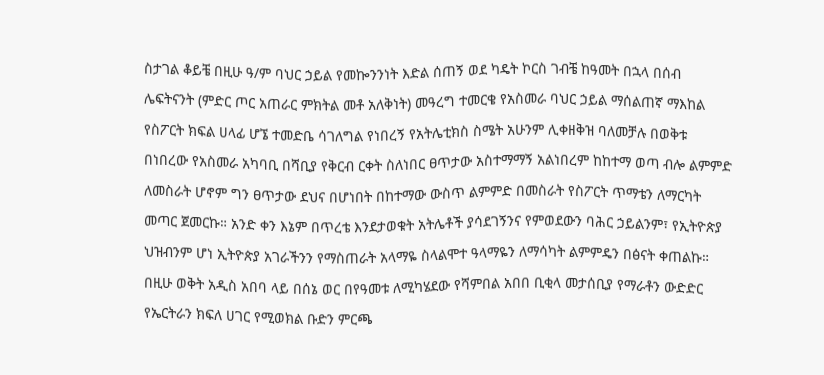ስታገል ቆይቼ በዚሁ ዓ/ም ባህር ኃይል የመኰንንነት እድል ሰጠኝ ወደ ካዴት ኮርስ ገብቼ ከዓመት በኋላ በሰብ ሌፍትናንት (ምድር ጦር አጠራር ምክትል መቶ አለቅነት) መዓረግ ተመርቄ የአስመራ ባህር ኃይል ማሰልጠኛ ማእከል የስፖርት ክፍል ሀላፊ ሆኜ ተመድቤ ሳገለግል የነበረኝ የአትሌቲክስ ስሜት አሁንም ሊቀዘቅዝ ባለመቻሉ በወቅቱ በነበረው የአስመራ አካባቢ በሻቢያ የቅርብ ርቀት ስለነበር ፀጥታው አስተማማኝ አልነበረም ከከተማ ወጣ ብሎ ልምምድ ለመስራት ሆኖም ግን ፀጥታው ደህና በሆነበት በከተማው ውስጥ ልምምድ በመስራት የስፖርት ጥማቴን ለማርካት መጣር ጀመርኩ። አንድ ቀን እኔም በጥረቴ እንደታወቁት አትሌቶች ያሳደገኝንና የምወደውን ባሕር ኃይልንም፣ የኢትዮጵያ ህዝብንም ሆነ ኢትዮጵያ አገራችንን የማስጠራት አላማዬ ስላልሞተ ዓላማዬን ለማሳካት ልምምዴን በፅናት ቀጠልኩ። በዚሁ ወቅት አዲስ አበባ ላይ በሰኔ ወር በየዓመቱ ለሚካሄደው የሻምበል አበበ ቢቂላ መታሰቢያ የማራቶን ውድድር የኤርትራን ክፍለ ሀገር የሚወክል ቡድን ምርጫ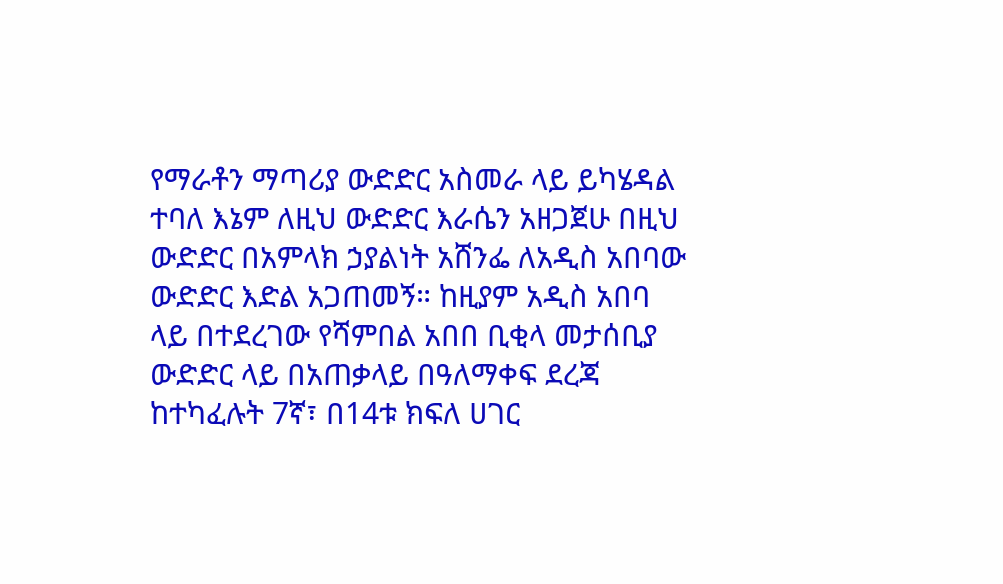የማራቶን ማጣሪያ ውድድር አስመራ ላይ ይካሄዳል ተባለ እኔም ለዚህ ውድድር እራሴን አዘጋጀሁ በዚህ ውድድር በአምላክ ኃያልነት አሸንፌ ለአዲስ አበባው ውድድር እድል አጋጠመኝ። ከዚያም አዲስ አበባ ላይ በተደረገው የሻምበል አበበ ቢቂላ መታሰቢያ ውድድር ላይ በአጠቃላይ በዓለማቀፍ ደረጃ ከተካፈሉት 7ኛ፣ በ14ቱ ክፍለ ሀገር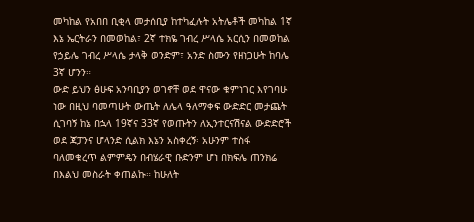መካከል የአበበ ቢቂላ መታሰቢያ ከተካፈሉት አትሌቶች መካከል 1ኛ እኔ ኤርትራን በመወከል፣ 2ኛ ተክዬ ገብረ ሥላሴ አርሲን በመወከል የኃይሌ ገብረ ሥላሴ ታላቅ ወንድም፣ አንድ ስሙን የዘነጋሁት ከባሌ 3ኛ ሆንን።
ውድ ይህን ፅሁፍ አንባቢያን ወገኖቸ ወደ ዋናው ቁምነገር እየገባሁ ነው በዚህ ባመጣሁት ውጤት ለሌላ ዓለማቀፍ ውድድር መታጨት ሲገባኝ ከኔ በኋላ 19ኛና 33ኛ የወጡትን ለኢንተርናሽናል ውድድሮች ወደ ጃፓንና ሆላንድ ሲልክ እኔን አስቀረኝ፡ አሁንም ተስፋ ባለመቁረጥ ልምምዴን በብሄራዊ ቡድንም ሆነ በክፍሌ ጠንክሬ በእልህ መስራት ቀጠልኩ። ከሁለት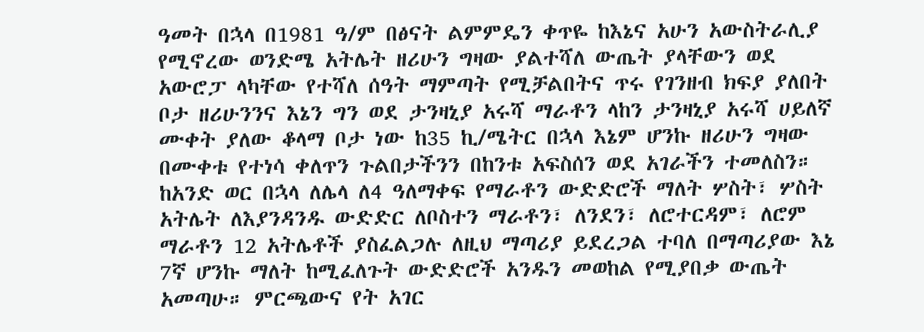ዓመት በኋላ በ1981 ዓ/ም በፅናት ልምምዴን ቀጥዬ ከእኔና አሁን አውስትራሊያ የሚኖረው ወንድሜ አትሌት ዘሪሁን ግዛው ያልተሻለ ውጤት ያላቸውን ወደ አውሮፓ ላካቸው የተሻለ ሰዓት ማምጣት የሚቻልበትና ጥሩ የገንዘብ ክፍያ ያለበት ቦታ ዘሪሁንንና እኔን ግን ወደ ታንዛኒያ አሩሻ ማራቶን ላከን ታንዛኒያ አሩሻ ሀይለኛ ሙቀት ያለው ቆላማ ቦታ ነው ከ35 ኪ/ሜትር በኋላ እኔም ሆንኩ ዘሪሁን ግዛው በሙቀቱ የተነሳ ቀለጥን ጉልበታችንን በከንቱ አፍስሰን ወደ አገራችን ተመለስን።
ከአንድ ወር በኋላ ለሌላ ለ4 ዓለማቀፍ የማራቶን ውድድሮች ማለት ሦስት፣ ሦስት አትሌት ለእያንዳንዱ ውድድር ለቦስተን ማራቶን፣ ለንደን፣ ለሮተርዳም፣ ለሮም ማራቶን 12 አትሌቶች ያስፈልጋሉ ለዚህ ማጣሪያ ይደረጋል ተባለ በማጣሪያው እኔ 7ኛ ሆንኩ ማለት ከሚፈለጉት ውድድሮች አንዱን መወከል የሚያበቃ ውጤት አመጣሁ። ምርጫውና የት አገር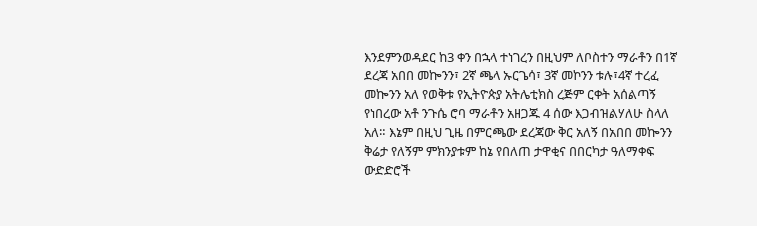እንደምንወዳደር ከ3 ቀን በኋላ ተነገረን በዚህም ለቦስተን ማራቶን በ1ኛ ደረጃ አበበ መኰንን፣ 2ኛ ጫላ ኡርጌሳ፣ 3ኛ መኮንን ቱሉ፣4ኛ ተረፈ መኰንን አለ የወቅቱ የኢትዮጵያ አትሌቲክስ ረጅም ርቀት አሰልጣኝ የነበረው አቶ ንጉሴ ሮባ ማራቶን አዘጋጁ 4 ሰው እጋብዝልሃለሁ ስላለ አለ። እኔም በዚህ ጊዜ በምርጫው ደረጃው ቅር አለኝ በአበበ መኰንን ቅሬታ የለኝም ምክንያቱም ከኔ የበለጠ ታዋቂና በበርካታ ዓለማቀፍ ውድድሮች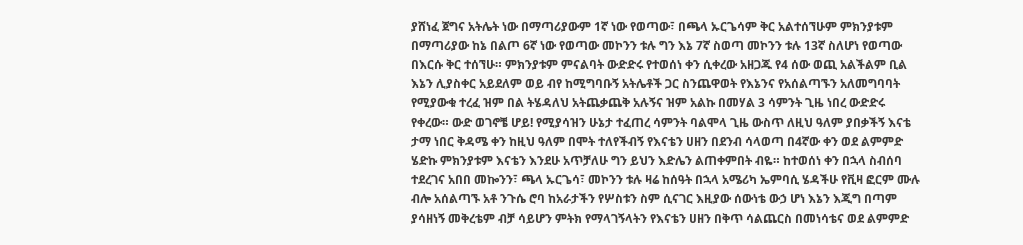ያሸነፈ ጀግና አትሌት ነው በማጣሪያውም 1ኛ ነው የወጣው፣ በጫላ ኡርጌሳም ቅር አልተሰኘሁም ምክንያቱም በማጣሪያው ከኔ በልጦ 6ኛ ነው የወጣው መኮንን ቱሉ ግን እኔ 7ኛ ስወጣ መኮንን ቱሉ 13ኛ ስለሆነ የወጣው በእርሱ ቅር ተሰኘሁ። ምክንያቱም ምናልባት ውድድሩ የተወሰነ ቀን ሲቀረው አዘጋጁ የ4 ሰው ወጪ አልችልም ቢል እኔን ሊያስቀር አይደለም ወይ ብየ ከሚግባቡኝ አትሌቶች ጋር ስንጨዋወት የእኔንና የአሰልጣኙን አለመግባባት የሚያውቁ ተረፈ ዝም በል ትሄዳለህ አትጨቃጨቅ አሉኝና ዝም አልኩ በመሃል 3 ሳምንት ጊዜ ነበረ ውድድሩ የቀረው። ውድ ወገኖቼ ሆይ! የሚያሳዝን ሁኔታ ተፈጠረ ሳምንት ባልሞላ ጊዜ ውስጥ ለዚህ ዓለም ያበቃችኝ እናቴ ታማ ነበር ቅዳሜ ቀን ከዚህ ዓለም በሞት ተለየችብኝ የእናቴን ሀዘን በደንብ ሳላወጣ በ4ኛው ቀን ወደ ልምምድ ሄድኩ ምክንያቱም እናቴን እንደሁ አጥቻለሁ ግን ይህን እድሌን ልጠቀምበት ብዬ። ከተወሰነ ቀን በኋላ ስብሰባ ተደረገና አበበ መኰንን፣ ጫላ ኡርጌሳ፣ መኮንን ቱሉ ዛሬ ከሰዓት በኋላ አሜሪካ ኤምባሲ ሄዳችሁ የቪዛ ፎርም ሙሉ ብሎ አሰልጣኙ አቶ ንጉሴ ሮባ ከአራታችን የሦስቱን ስም ሲናገር እዚያው ሰውነቴ ውኃ ሆነ እኔን እጂግ በጣም ያሳዘነኝ መቅረቴም ብቻ ሳይሆን ምትክ የማላገኝላትን የእናቴን ሀዘን በቅጥ ሳልጨርስ በመነሳቴና ወደ ልምምድ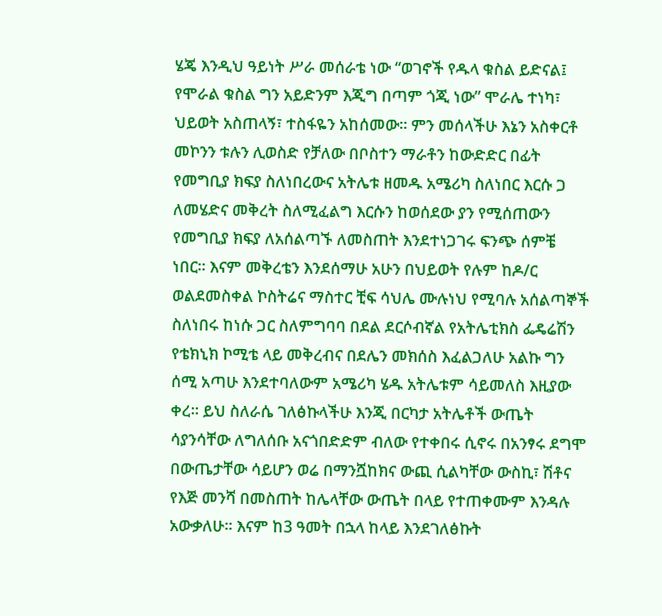ሄጄ እንዲህ ዓይነት ሥራ መሰራቴ ነው “ወገኖች የዱላ ቁስል ይድናል፤ የሞራል ቁስል ግን አይድንም እጂግ በጣም ጎጂ ነው” ሞራሌ ተነካ፣ ህይወት አስጠላኝ፣ ተስፋዬን አከሰመው። ምን መሰላችሁ እኔን አስቀርቶ መኮንን ቱሉን ሊወስድ የቻለው በቦስተን ማራቶን ከውድድር በፊት የመግቢያ ክፍያ ስለነበረውና አትሌቱ ዘመዱ አሜሪካ ስለነበር እርሱ ጋ ለመሄድና መቅረት ስለሚፈልግ እርሱን ከወሰደው ያን የሚሰጠውን የመግቢያ ክፍያ ለአሰልጣኙ ለመስጠት እንደተነጋገሩ ፍንጭ ሰምቼ ነበር። እናም መቅረቴን እንደሰማሁ አሁን በህይወት የሉም ከዶ/ር ወልደመስቀል ኮስትሬና ማስተር ቺፍ ሳህሌ ሙሉነህ የሚባሉ አሰልጣኞች ስለነበሩ ከነሱ ጋር ስለምግባባ በደል ደርሶብኛል የአትሌቲክስ ፌዴሬሽን የቴክኒክ ኮሚቴ ላይ መቅረብና በደሌን መክሰስ እፈልጋለሁ አልኩ ግን ሰሚ አጣሁ እንደተባለውም አሜሪካ ሄዱ አትሌቱም ሳይመለስ እዚያው ቀረ። ይህ ስለራሴ ገለፅኩላችሁ እንጂ በርካታ አትሌቶች ውጤት ሳያንሳቸው ለግለሰቡ አናጎበድድም ብለው የተቀበሩ ሲኖሩ በአንፃሩ ደግሞ በውጤታቸው ሳይሆን ወሬ በማንሿከክና ውጪ ሲልካቸው ውስኪ፣ ሽቶና የእጅ መንሻ በመስጠት ከሌላቸው ውጤት በላይ የተጠቀሙም እንዳሉ አውቃለሁ። እናም ከ3 ዓመት በኋላ ከላይ እንደገለፅኩት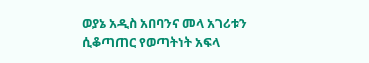ወያኔ አዲስ አበባንና መላ አገሪቱን ሲቆጣጠር የወጣትነት አፍላ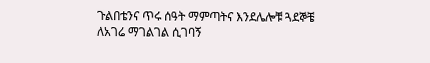ጉልበቴንና ጥሩ ሰዓት ማምጣትና እንደሌሎቹ ጓደኞቼ ለአገሬ ማገልገል ሲገባኝ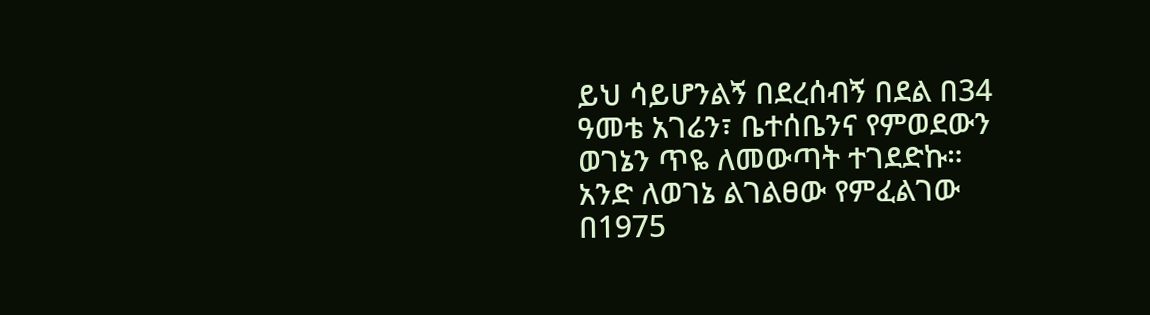ይህ ሳይሆንልኝ በደረሰብኝ በደል በ34 ዓመቴ አገሬን፣ ቤተሰቤንና የምወደውን ወገኔን ጥዬ ለመውጣት ተገደድኩ።
አንድ ለወገኔ ልገልፀው የምፈልገው በ1975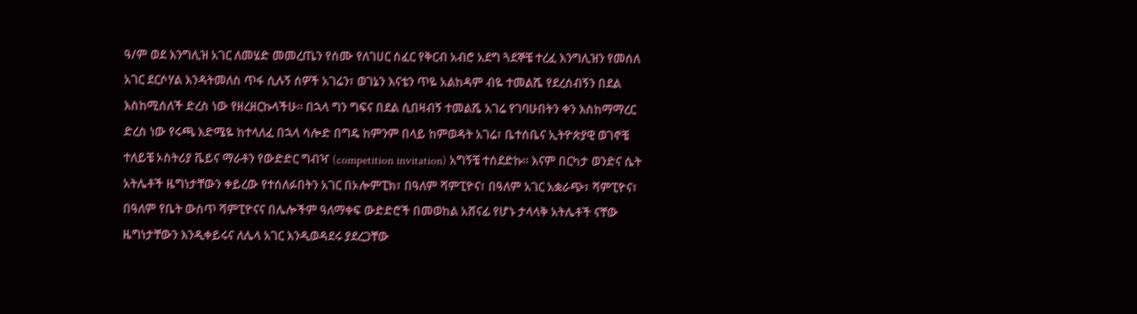ዓ/ም ወደ እንግሊዝ አገር ለመሄድ መመረጤን የሰሙ የለገሀር ሰፈር የቅርብ አብሮ አደግ ጓደኞቼ ተረፈ እንግሊዝን የመሰለ አገር ደርሶሃል እንዳትመለስ ጥፋ ሲሉኝ ሰዎች አገሬን፣ ወገኔን እናቴን ጥዬ አልከዳም ብዬ ተመልሼ የደረሰብኝን በደል እስከሚሰለች ድረስ ነው የዘረዘርኩላችሁ። በኋላ ግን ግፍና በደል ሲበዛብኝ ተመልሼ አገሬ የገባሁበትን ቀን እስከማማረር ድረስ ነው የሩጫ እድሜዬ ከተላለፈ በኋላ ሳሎድ በግዴ ከምንም በላይ ከምወዳት አገሬ፣ ቤተሰቤና ኢትዮጵያዊ ወገኖቼ ተለይቼ ኦስትሪያ ቬይና ማራቶን የውድድር ግብዣ (competition invitation) አግኝቼ ተሰደድኩ። እናም በርካታ ወንድና ሴት አትሌቶች ዜግነታቸውን ቀይረው የተሰለፉበትን አገር በኦሎምፒክ፣ በዓለም ሻምፒዮና፣ በዓለም አገር አቋራጭ፣ ሻምፒዮና፣ በዓለም የቤት ውስጥ ሻምፒዮናና በሌሎችም ዓለማቀፍ ውድድሮች በመወከል አሸናፊ የሆኑ ታላላቅ አትሌቶች ናቸው ዜግነታቸውን እንዲቀይሩና ለሌላ አገር እንዲወዳደሩ ያደረጋቸው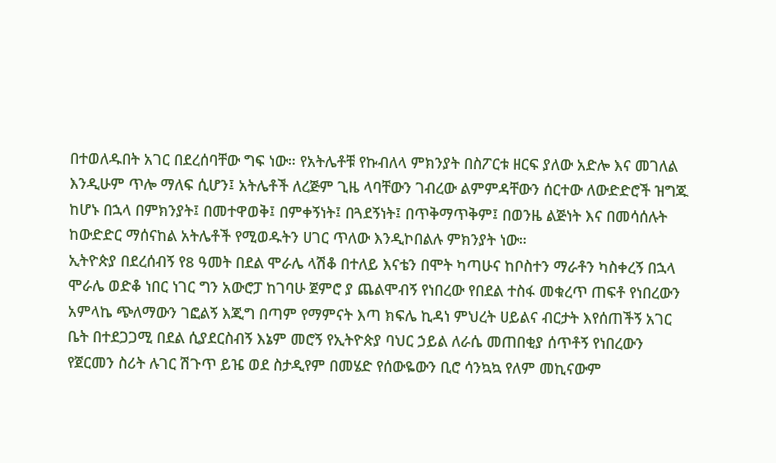በተወለዱበት አገር በደረሰባቸው ግፍ ነው። የአትሌቶቹ የኩብለላ ምክንያት በስፖርቱ ዘርፍ ያለው አድሎ እና መገለል እንዲሁም ጥሎ ማለፍ ሲሆን፤ አትሌቶች ለረጅም ጊዜ ላባቸውን ገብረው ልምምዳቸውን ሰርተው ለውድድሮች ዝግጁ ከሆኑ በኋላ በምክንያት፤ በመተዋወቅ፤ በምቀኝነት፤ በጓደኝነት፤ በጥቅማጥቅም፤ በወንዜ ልጅነት እና በመሳሰሉት ከውድድር ማሰናከል አትሌቶች የሚወዱትን ሀገር ጥለው እንዲኮበልሉ ምክንያት ነው።
ኢትዮጵያ በደረሰብኝ የ8 ዓመት በደል ሞራሌ ላሽቆ በተለይ እናቴን በሞት ካጣሁና ከቦስተን ማራቶን ካስቀረኝ በኋላ ሞራሌ ወድቆ ነበር ነገር ግን አውሮፓ ከገባሁ ጀምሮ ያ ጨልሞብኝ የነበረው የበደል ተስፋ መቁረጥ ጠፍቶ የነበረውን አምላኬ ጭለማውን ገፎልኝ እጂግ በጣም የማምናት እጣ ክፍሌ ኪዳነ ምህረት ሀይልና ብርታት እየሰጠችኝ አገር ቤት በተደጋጋሚ በደል ሲያደርስብኝ እኔም መሮኝ የኢትዮጵያ ባህር ኃይል ለራሴ መጠበቂያ ሰጥቶኝ የነበረውን የጀርመን ስሪት ሉገር ሽጉጥ ይዤ ወደ ስታዲየም በመሄድ የሰውዬውን ቢሮ ሳንኳኳ የለም መኪናውም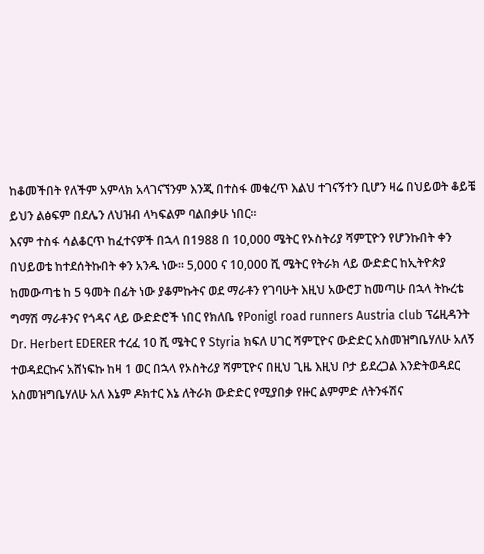ከቆመችበት የለችም አምላክ አላገናኘንም እንጂ በተስፋ መቁረጥ እልህ ተገናኝተን ቢሆን ዛሬ በህይወት ቆይቼ ይህን ልፅፍም በደሌን ለህዝብ ላካፍልም ባልበቃሁ ነበር።
እናም ተስፋ ሳልቆርጥ ከፈተናዎች በኋላ በ1988 በ 10,000 ሜትር የኦስትሪያ ሻምፒዮን የሆንኩበት ቀን በህይወቴ ከተደሰትኩበት ቀን አንዱ ነው። 5,000 ና 10,000 ሺ ሜትር የትራክ ላይ ውድድር ከኢትዮጵያ ከመውጣቴ ከ 5 ዓመት በፊት ነው ያቆምኩትና ወደ ማራቶን የገባሁት እዚህ አውሮፓ ከመጣሁ በኋላ ትኩረቴ ግማሽ ማራቶንና የጎዳና ላይ ውድድሮች ነበር የክለቤ የPonigl road runners Austria club ፕሬዚዳንት Dr. Herbert EDERER ተረፈ 10 ሺ ሜትር የ Styria ክፍለ ሀገር ሻምፒዮና ውድድር አስመዝግቤሃለሁ አለኝ ተወዳደርኩና አሸነፍኩ ከዛ 1 ወር በኋላ የኦስትሪያ ሻምፒዮና በዚህ ጊዜ እዚህ ቦታ ይደረጋል እንድትወዳደር አስመዝግቤሃለሁ አለ እኔም ዶክተር እኔ ለትራክ ውድድር የሚያበቃ የዙር ልምምድ ለትንፋሽና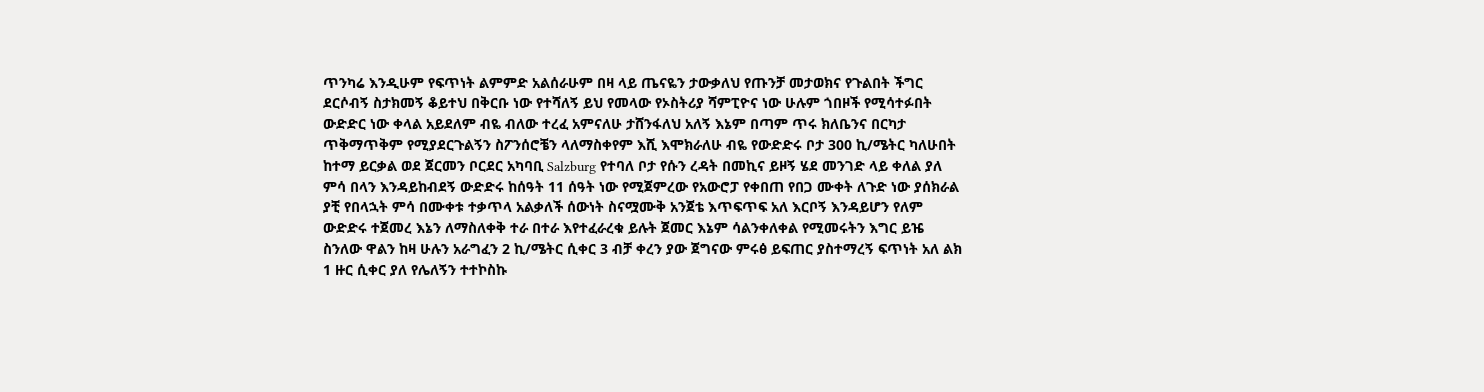ጥንካሬ እንዲሁም የፍጥነት ልምምድ አልሰራሁም በዛ ላይ ጤናዬን ታውቃለህ የጡንቻ መታወክና የጉልበት ችግር ደርሶብኝ ስታክመኝ ቆይተህ በቅርቡ ነው የተሻለኝ ይህ የመላው የኦስትሪያ ሻምፒዮና ነው ሁሉም ጎበዞች የሚሳተፉበት ውድድር ነው ቀላል አይደለም ብዬ ብለው ተረፈ አምናለሁ ታሸንፋለህ አለኝ እኔም በጣም ጥሩ ክለቤንና በርካታ ጥቅማጥቅም የሚያደርጉልኝን ስፖንሰሮቼን ላለማስቀየም እሺ እሞክራለሁ ብዬ የውድድሩ ቦታ 300 ኪ/ሜትር ካለሁበት ከተማ ይርቃል ወደ ጀርመን ቦርደር አካባቢ Salzburg የተባለ ቦታ የሱን ረዳት በመኪና ይዞኝ ሄደ መንገድ ላይ ቀለል ያለ ምሳ በላን እንዳይከብደኝ ውድድሩ ከሰዓት 11 ሰዓት ነው የሚጀምረው የአውሮፓ የቀበጠ የበጋ ሙቀት ለጉድ ነው ያሰክራል ያቺ የበላኋት ምሳ በሙቀቱ ተቃጥላ አልቃለች ሰውነት ስናሟሙቅ አንጀቴ እጥፍጥፍ አለ እርቦኝ እንዳይሆን የለም ውድድሩ ተጀመረ እኔን ለማስለቀቅ ተራ በተራ እየተፈራረቁ ይሉት ጀመር እኔም ሳልንቀለቀል የሚመሩትን እግር ይዤ ስንለው ዋልን ከዛ ሁሉን አራግፈን 2 ኪ/ሜትር ሲቀር 3 ብቻ ቀረን ያው ጀግናው ምሩፅ ይፍጠር ያስተማረኝ ፍጥነት አለ ልክ 1 ዙር ሲቀር ያለ የሌለኝን ተተኮስኩ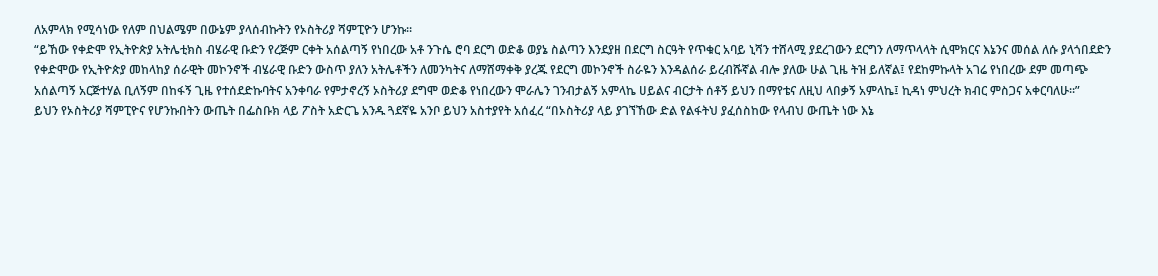ለአምላክ የሚሳነው የለም በህልሜም በውኔም ያላሰብኩትን የኦስትሪያ ሻምፒዮን ሆንኩ።
“ይኸው የቀድሞ የኢትዮጵያ አትሌቲክስ ብሄራዊ ቡድን የረጅም ርቀት አሰልጣኝ የነበረው አቶ ንጉሴ ሮባ ደርግ ወድቆ ወያኔ ስልጣን እንደያዘ በደርግ ስርዓት የጥቁር አባይ ኒሻን ተሸላሚ ያደረገውን ደርግን ለማጥላላት ሲሞክርና እኔንና መሰል ለሱ ያላጎበደድን የቀድሞው የኢትዮጵያ መከላከያ ሰራዊት መኮንኖች ብሄራዊ ቡድን ውስጥ ያለን አትሌቶችን ለመንካትና ለማሸማቀቅ ያረጁ የደርግ መኮንኖች ስራዬን እንዳልሰራ ይረብሹኛል ብሎ ያለው ሁል ጊዜ ትዝ ይለኛል፤ የደከምኩላት አገሬ የነበረው ደም መጣጭ አሰልጣኝ አርጅተሃል ቢለኝም በከፋኝ ጊዜ የተሰደድኩባትና አንቀባራ የምታኖረኝ ኦስትሪያ ደግሞ ወድቆ የነበረውን ሞራሌን ገንብታልኝ አምላኬ ሀይልና ብርታት ሰቶኝ ይህን በማየቴና ለዚህ ላበቃኝ አምላኬ፤ ኪዳነ ምህረት ክብር ምስጋና አቀርባለሁ።”
ይህን የኦስትሪያ ሻምፒዮና የሆንኩበትን ውጤት በፌስቡክ ላይ ፖስት አድርጌ አንዱ ጓደኛዬ አንቦ ይህን አስተያየት አሰፈረ “በኦስትሪያ ላይ ያገኘኸው ድል የልፋትህ ያፈሰስከው የላብህ ውጤት ነው እኔ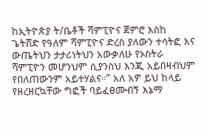ከኢትዮጵያ ት/ቤቶች ሻምፒዮና ጀምሮ እስከ ጌትሸድ የዓለም ሻምፒዮና ድረስ ያለውን ተሳትፎ እና ውጤትህን ታታሪነትህን አውቃለሁ የኦስትራ ሻምፒዮን መሆንህም ሲያንስህ እንጂ አይበዛብህም የበለጠውንም አይተሃልና።” አለ አዎ ይህ ከላይ የዘረዘርኳቸው ግፎች ባይፈፀሙብኝ እኔማ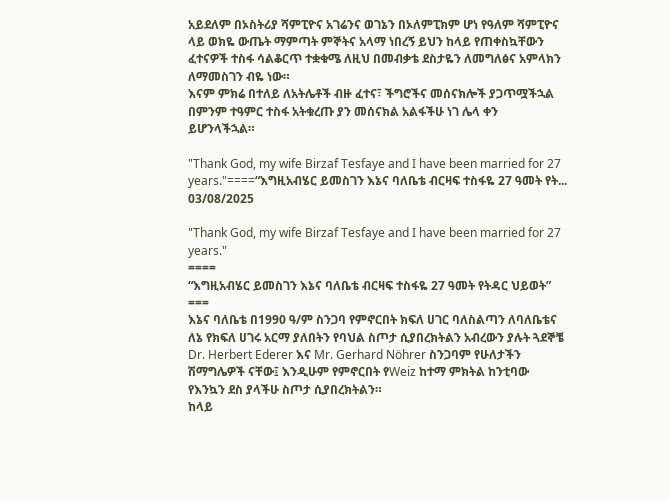አይደለም በኦስትሪያ ሻምፒዮና አገሬንና ወገኔን በኦለምፒክም ሆነ የዓለም ሻምፒዮና ላይ ወክዬ ውጤት ማምጣት ምኞትና አላማ ነበረኝ ይህን ከላይ የጠቀስኳቸውን ፈተናዎች ተስፋ ሳልቆርጥ ተቋቁሜ ለዚህ በመብቃቴ ደስታዬን ለመግለፅና አምላክን ለማመስገን ብዬ ነው።
እናም ምክሬ በተለይ ለአትሌቶች ብዙ ፈተና፣ ችግሮችና መሰናክሎች ያጋጥሟችኋል በምንም ተዓምር ተስፋ አትቁረጡ ያን መሰናክል አልፋችሁ ነገ ሌላ ቀን ይሆንላችኋል።

"Thank God, my wife Birzaf Tesfaye and I have been married for 27 years."====“እግዚአብሄር ይመስገን እኔና ባለቤቴ ብርዛፍ ተስፋዬ 27 ዓመት የት...
03/08/2025

"Thank God, my wife Birzaf Tesfaye and I have been married for 27 years."
====
“እግዚአብሄር ይመስገን እኔና ባለቤቴ ብርዛፍ ተስፋዬ 27 ዓመት የትዳር ህይወት”
===
እኔና ባለቤቴ በ1990 ዓ/ም ስንጋባ የምኖርበት ክፍለ ሀገር ባለስልጣን ለባለቤቴና ለኔ የክፍለ ሀገሩ አርማ ያለበትን የባህል ስጦታ ሲያበረክትልን አብረውን ያሉት ጓደኞቼ Dr. Herbert Ederer እና Mr. Gerhard Nöhrer ስንጋባም የሁለታችን ሽማግሌዎች ናቸው፤ እንዲሁም የምኖርበት የWeiz ከተማ ምክትል ከንቲባው የእንኳን ደስ ያላችሁ ስጦታ ሲያበረክትልን።
ከላይ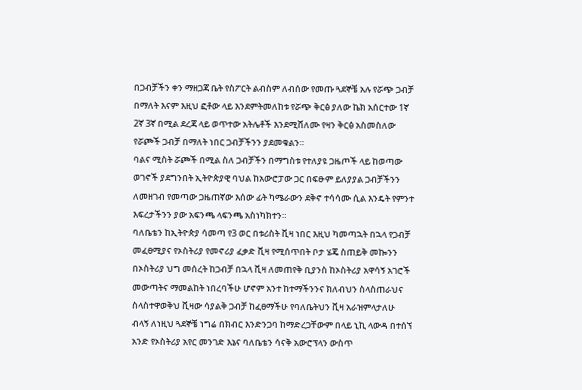በጋብቻችን ቀን ማዘጋጃ ቤት የስፖርት ልብስም ለብሰው የመጡ ጓደኞቼ አሉ የሯጭ ጋብቻ በማለት እናም እዚህ ፎቶው ላይ እንደምትመለከቱ የሯጭ ቅርፅ ያለው ኬክ አሰርተው 1ኛ 2ኛ 3ኛ በሚል ደረጃ ላይ ወጥተው አትሌቶች እንደሚሸለሙ የዛን ቅርፅ አስመስለው የሯጮች ጋብቻ በማለት ነበር ጋብቻችንን ያደመቁልን።
ባልና ሚስት ሯጮች በሚል ስለ ጋብቻችን በማግስቱ የተለያዩ ጋዜጦች ላይ ከወጣው
ወገኖች ያደግንበት ኢትዮጵያዊ ባህል ከአውሮፓው ጋር በፍፁም ይለያያል ጋብቻችንን ለመዘገብ የመጣው ጋዜጠኛው እሰው ፊት ካሜራውን ደቅኖ ተሳሳሙ ሲል እንዴት የምንተ እፍረታችንን ያው አፍንጫ ላፍንጫ አስነካክተን።
ባለቤቴን ከኢትዮጵያ ሳመጣ የ3 ወር በቱሪስት ቪዛ ነበር እዚህ ካመጣኋት በኋላ የጋብቻ መፈፀሚያና የኦስትሪያ የመኖሪያ ፈቃድ ቪዛ የሚሰጥበት ቦታ ሄጄ ስጠይቅ መኰንን በኦስትሪያ ህግ መሰረት ከጋብቻ በኋላ ቪዛ ለመጠየቅ ቢያንስ ከኦስትሪያ አዋሳኝ አገሮች መውጣትና ማመልከት ነበረባችሁ ሆኖም አንተ ከተማችንንና ክለብህን ስላስጠራህና ስላስተዋወቅህ ቪዛው ሳያልቅ ጋብቻ ከፈፀማችሁ የባለቤትህን ቪዛ አራዝምላታለሁ ብላኝ ለነዚህ ጓደኞቼ ነግሬ በክብር እንድንጋባ ከማድረጋቸውም በላይ ኒኪ ላውዳ በተሰኘ አንድ የኦስትሪያ አየር መንገድ እኔና ባለቤቴን ሳናቅ አውሮፕላን ውስጥ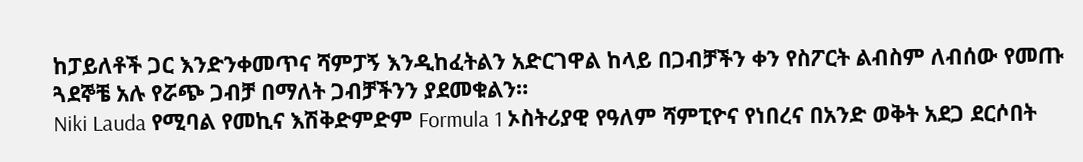ከፓይለቶች ጋር እንድንቀመጥና ሻምፓኝ እንዲከፈትልን አድርገዋል ከላይ በጋብቻችን ቀን የስፖርት ልብስም ለብሰው የመጡ ጓደኞቼ አሉ የሯጭ ጋብቻ በማለት ጋብቻችንን ያደመቁልን።
Niki Lauda የሚባል የመኪና እሽቅድምድም Formula 1 ኦስትሪያዊ የዓለም ሻምፒዮና የነበረና በአንድ ወቅት አደጋ ደርሶበት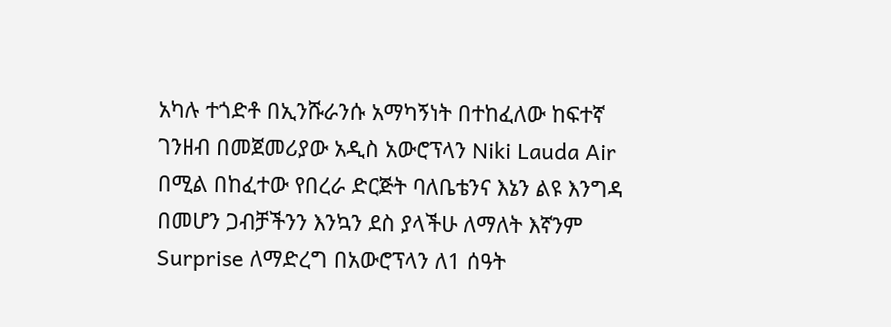አካሉ ተጎድቶ በኢንሹራንሱ አማካኝነት በተከፈለው ከፍተኛ ገንዘብ በመጀመሪያው አዲስ አውሮፕላን Niki Lauda Air በሚል በከፈተው የበረራ ድርጅት ባለቤቴንና እኔን ልዩ እንግዳ በመሆን ጋብቻችንን እንኳን ደስ ያላችሁ ለማለት እኛንም Surprise ለማድረግ በአውሮፕላን ለ1 ሰዓት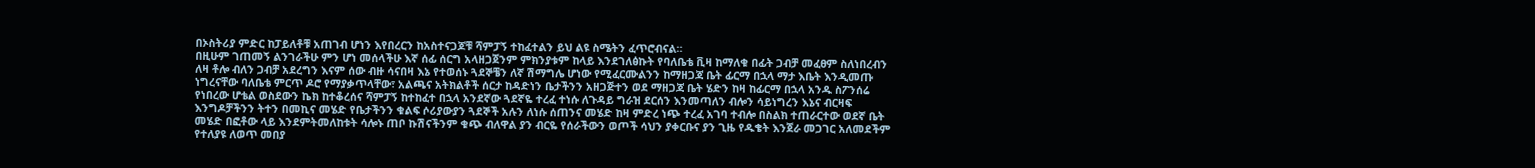በኦስትሪያ ምድር ከፓይለቶቹ አጠገብ ሆነን እየበረርን ከአስተናጋጆቹ ሻምፓኝ ተከፈተልን ይህ ልዩ ስሜትን ፈጥሮብናል።
በዚሁም ገጠመኝ ልንገራችሁ ምን ሆነ መሰላችሁ እኛ ሰፊ ሰርግ አላዘጋጀንም ምክንያቱም ከላይ እንደገለፅኩት የባለቤቴ ቪዛ ከማለቁ በፊት ጋብቻ መፈፀም ስለነበረብን ለዛ ቶሎ ብለን ጋብቻ አደረግን እናም ሰው ብዙ ሳናበዛ እኔ የተወሰኑ ጓደኞቼን ለኛ ሽማግሌ ሆነው የሚፈርሙልንን ከማዘጋጃ ቤት ፊርማ በኋላ ማታ እቤት እንዲመጡ ነግረናቸው ባለቤቴ ምርጥ ዶሮ የማያቃጥላቸው፣ አልጫና አትክልቶች ሰርታ ከዳድነን ቤታችንን አዘጋጅተን ወደ ማዘጋጃ ቤት ሄድን ከዛ ከፊርማ በኋላ አንዱ ስፖንሰሬ የነበረው ሆቴል ወስደውን ኬክ ከተቆረሰና ሻምፓኝ ከተከፈተ በኋላ አንደኛው ጓደኛዬ ተረፈ ተነሱ ለጉዳይ ግራዝ ደርሰን እንመጣለን ብሎን ሳይነግረን እኔና ብርዛፍ እንግዶቻችንን ትተን በመኪና መሄድ የቤታችንን ቁልፍ ሶሪያውያን ጓደኞች አሉን ለነሱ ሰጠንና መሄድ ከዛ ምድረ ነጭ ተረፈ አገባ ተብሎ በስልክ ተጠራርተው ወደኛ ቤት መሄድ በፎቶው ላይ እንደምትመለከቱት ሳሎኑ ጠቦ ኩሽናችንም ቁጭ ብለዋል ያን ብርዬ የሰራችውን ወጦች ሳህን ያቀርቡና ያን ጊዜ የዱቄት እንጀራ መጋገር አለመደችም የተለያዩ ለወጥ መበያ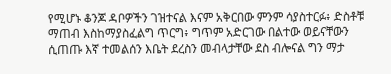የሚሆኑ ቆንጆ ዳቦዎችን ገዝተናል እናም አቅርበው ምንም ሳያስተርፉ፥ ድስቶቹ ማጠብ እስከማያስፈልግ ጥርግ፥ ግጥም አድርገው በልተው ወይናቸውን ሲጠጡ እኛ ተመልሰን እቤት ደረስን መብላታቸው ደስ ብሎናል ግን ማታ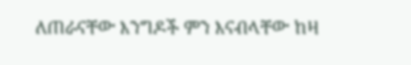ለጠራናቸው እንግዶች ምን እናብላቸው ከዛ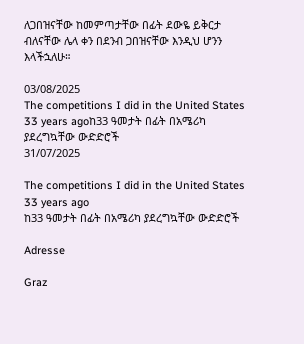ለጋበዝናቸው ከመምጣታቸው በፊት ደውዬ ይቅርታ ብለናቸው ሌላ ቀን በደንብ ጋበዝናቸው እንዲህ ሆንን እላችኋለሁ።

03/08/2025
The competitions I did in the United States 33 years agoከ33 ዓመታት በፊት በአሜሪካ ያደረግኳቸው ውድድሮች
31/07/2025

The competitions I did in the United States 33 years ago
ከ33 ዓመታት በፊት በአሜሪካ ያደረግኳቸው ውድድሮች

Adresse

Graz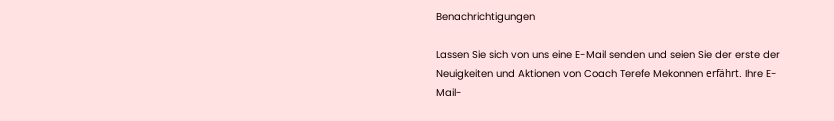Benachrichtigungen

Lassen Sie sich von uns eine E-Mail senden und seien Sie der erste der Neuigkeiten und Aktionen von Coach Terefe Mekonnen erfährt. Ihre E-Mail-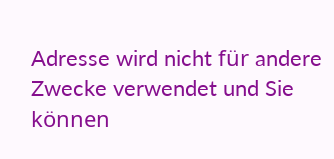Adresse wird nicht für andere Zwecke verwendet und Sie können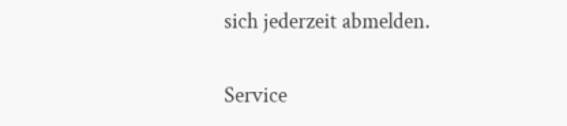sich jederzeit abmelden.

Service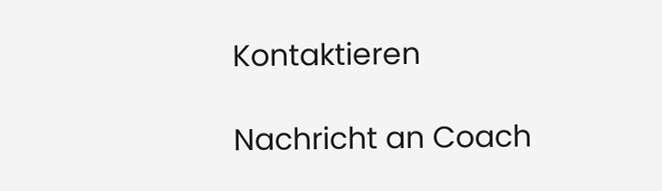Kontaktieren

Nachricht an Coach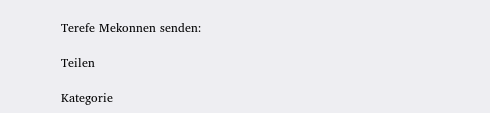Terefe Mekonnen senden:

Teilen

Kategorie